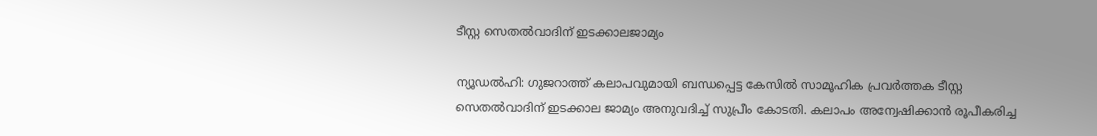ടീസ്റ്റ സെതല്‍വാദിന് ഇടക്കാലജാമ്യം

ന്യൂഡല്‍ഹി: ഗുജറാത്ത് കലാപവുമായി ബന്ധപ്പെട്ട കേസില്‍ സാമൂഹിക പ്രവര്‍ത്തക ടീസ്റ്റ സെതല്‍വാദിന് ഇടക്കാല ജാമ്യം അനുവദിച്ച് സുപ്രീം കോടതി. കലാപം അന്വേഷിക്കാന്‍ രൂപീകരിച്ച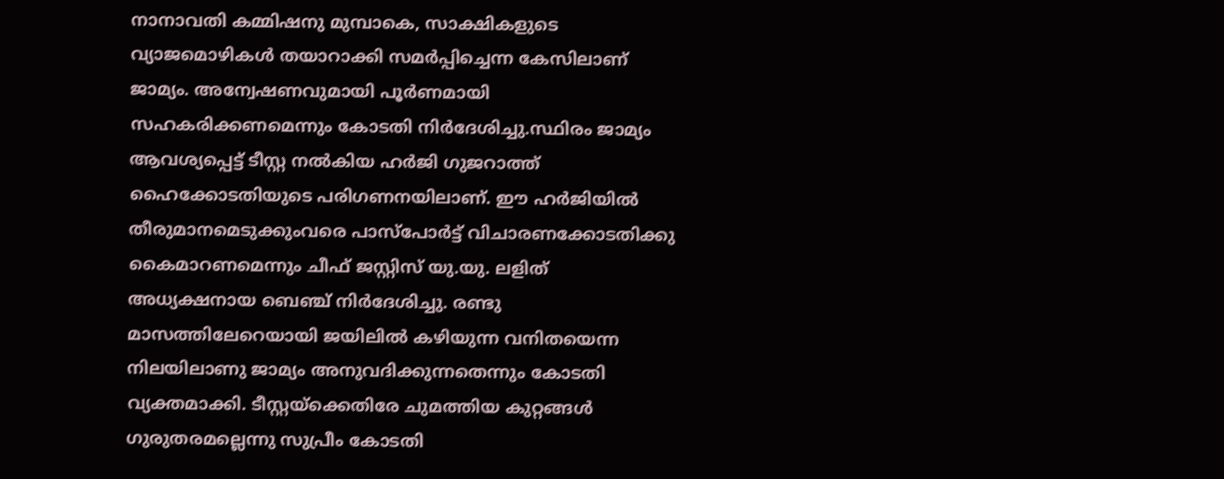നാനാവതി കമ്മിഷനു മുമ്പാകെ, സാക്ഷികളുടെ വ്യാജമൊഴികള്‍ തയാറാക്കി സമര്‍പ്പിച്ചെന്ന കേസിലാണ് ജാമ്യം. അന്വേഷണവുമായി പൂര്‍ണമായി സഹകരിക്കണമെന്നും കോടതി നിര്‍ദേശിച്ചു.സ്ഥിരം ജാമ്യം ആവശ്യപ്പെട്ട് ടീസ്റ്റ നല്‍കിയ ഹര്‍ജി ഗുജറാത്ത്‌ ഹൈക്കോടതിയുടെ പരിഗണനയിലാണ്. ഈ ഹര്‍ജിയില്‍ തീരുമാനമെടുക്കുംവരെ പാസ്പോര്‍ട്ട് വിചാരണക്കോടതിക്കു കൈമാറണമെന്നും ചീഫ് ജസ്റ്റിസ് യു.യു. ലളിത് അധ്യക്ഷനായ ബെഞ്ച് നിര്‍ദേശിച്ചു. രണ്ടു മാസത്തിലേറെയായി ജയിലില്‍ കഴിയുന്ന വനിതയെന്ന നിലയിലാണു ജാമ്യം അനുവദിക്കുന്നതെന്നും കോടതി വ്യക്തമാക്കി. ടീസ്റ്റയ്ക്കെതിരേ ചുമത്തിയ കുറ്റങ്ങള്‍ ഗുരുതരമല്ലെന്നു സുപ്രീം കോടതി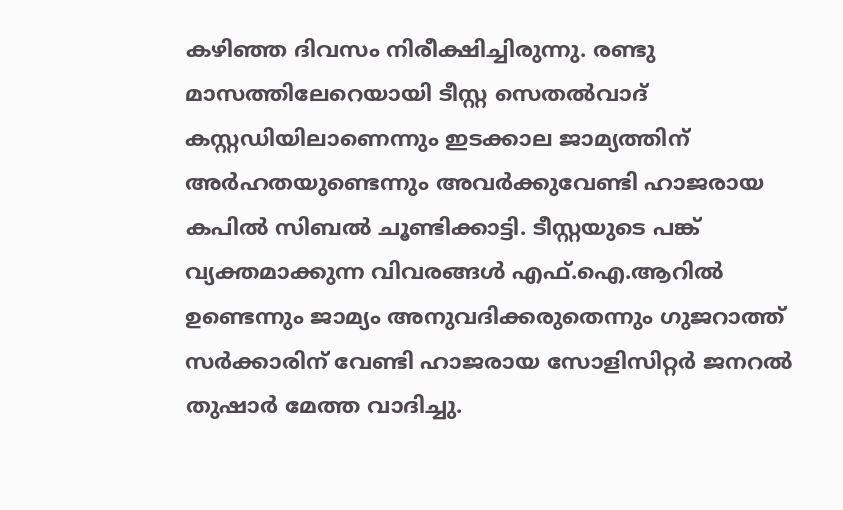കഴിഞ്ഞ ദിവസം നിരീക്ഷിച്ചിരുന്നു. രണ്ടു മാസത്തിലേറെയായി ടീസ്റ്റ സെതല്‍വാദ് കസ്റ്റഡിയിലാണെന്നും ഇടക്കാല ജാമ്യത്തിന് അര്‍ഹതയുണ്ടെന്നും അവര്‍ക്കുവേണ്ടി ഹാജരായ കപില്‍ സിബല്‍ ചൂണ്ടിക്കാട്ടി. ടീസ്റ്റയുടെ പങ്ക് വ്യക്തമാക്കുന്ന വിവരങ്ങള്‍ എഫ്.ഐ.ആറില്‍ ഉണ്ടെന്നും ജാമ്യം അനുവദിക്കരുതെന്നും ഗുജറാത്ത് സര്‍ക്കാരിന് വേണ്ടി ഹാജരായ സോളിസിറ്റര്‍ ജനറല്‍ തുഷാര്‍ മേത്ത വാദിച്ചു.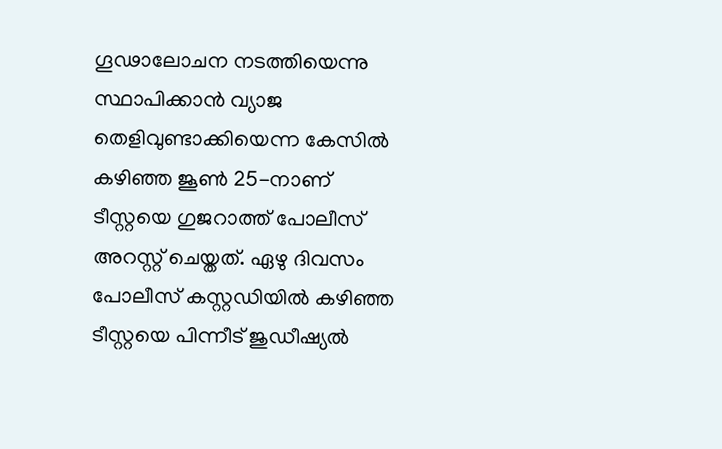ഗൂഢാലോചന നടത്തിയെന്നു സ്ഥാപിക്കാന്‍ വ്യാജ തെളിവുണ്ടാക്കിയെന്ന കേസില്‍ കഴിഞ്ഞ ജൂണ്‍ 25-നാണ് ടീസ്റ്റയെ ഗുജറാത്ത് പോലീസ് അറസ്റ്റ് ചെയ്തത്. ഏഴു ദിവസം പോലീസ് കസ്റ്റഡിയില്‍ കഴിഞ്ഞ ടീസ്റ്റയെ പിന്നീട് ജുഡീഷ്യല്‍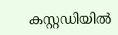കസ്റ്റഡിയില്‍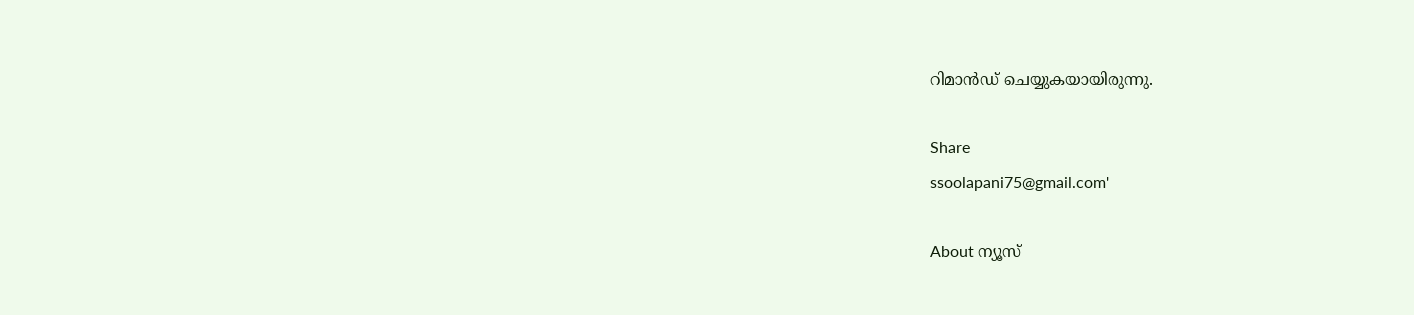റിമാന്‍ഡ് ചെയ്യുകയായിരുന്നു.

Share
ssoolapani75@gmail.com'

About ന്യൂസ്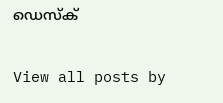ഡെസ്ക്

View all posts by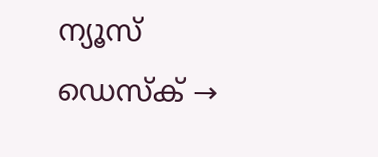ന്യൂസ് ഡെസ്ക് →